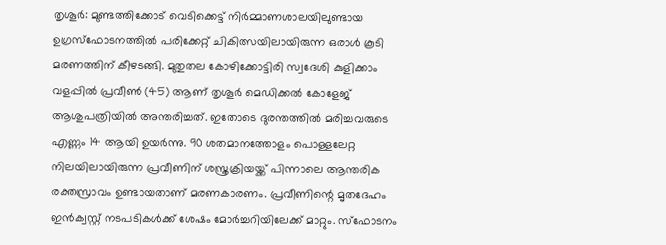തൃശൂർ: മുണ്ടത്തിക്കോട് വെടിക്കെട്ട് നിർമ്മാണശാലയിലുണ്ടായ ഉഗ്രസ്ഫോടനത്തിൽ പരിക്കേറ്റ് ചികിത്സയിലായിരുന്ന ഒരാൾ കൂടി മരണത്തിന് കീഴടങ്ങി. മുതുതല കോഴിക്കോട്ടിരി സ്വദേശി കുളിക്കാം വളപ്പിൽ പ്രവീൺ (45) ആണ് തൃശൂർ മെഡിക്കൽ കോളേജ് ആശുപത്രിയിൽ അന്തരിച്ചത്. ഇതോടെ ദുരന്തത്തിൽ മരിച്ചവരുടെ എണ്ണം 14 ആയി ഉയർന്നു. 90 ശതമാനത്തോളം പൊള്ളലേറ്റ നിലയിലായിരുന്ന പ്രവീണിന് ശസ്ത്രക്രിയയ്ക്ക് പിന്നാലെ ആന്തരിക രക്തസ്രാവം ഉണ്ടായതാണ് മരണകാരണം. പ്രവീണിന്റെ മൃതദേഹം ഇൻക്വസ്റ്റ് നടപടികൾക്ക് ശേഷം മോർച്ചറിയിലേക്ക് മാറ്റും. സ്ഫോടനം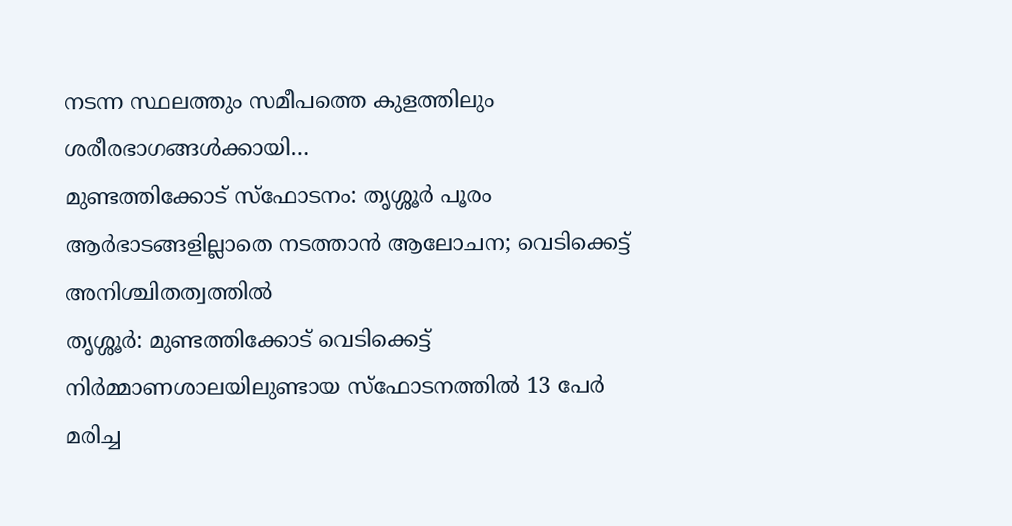നടന്ന സ്ഥലത്തും സമീപത്തെ കുളത്തിലും ശരീരഭാഗങ്ങൾക്കായി…
മുണ്ടത്തിക്കോട് സ്ഫോടനം: തൃശ്ശൂർ പൂരം ആർഭാടങ്ങളില്ലാതെ നടത്താൻ ആലോചന; വെടിക്കെട്ട് അനിശ്ചിതത്വത്തിൽ
തൃശ്ശൂർ: മുണ്ടത്തിക്കോട് വെടിക്കെട്ട് നിർമ്മാണശാലയിലുണ്ടായ സ്ഫോടനത്തിൽ 13 പേർ മരിച്ച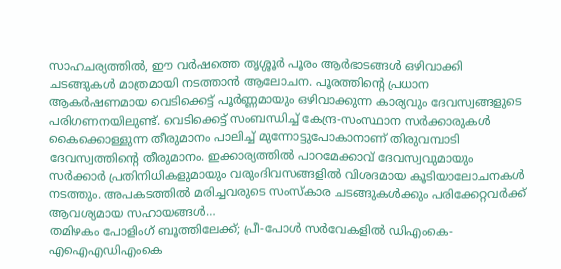സാഹചര്യത്തിൽ, ഈ വർഷത്തെ തൃശ്ശൂർ പൂരം ആർഭാടങ്ങൾ ഒഴിവാക്കി ചടങ്ങുകൾ മാത്രമായി നടത്താൻ ആലോചന. പൂരത്തിന്റെ പ്രധാന ആകർഷണമായ വെടിക്കെട്ട് പൂർണ്ണമായും ഒഴിവാക്കുന്ന കാര്യവും ദേവസ്വങ്ങളുടെ പരിഗണനയിലുണ്ട്. വെടിക്കെട്ട് സംബന്ധിച്ച് കേന്ദ്ര-സംസ്ഥാന സർക്കാരുകൾ കൈക്കൊള്ളുന്ന തീരുമാനം പാലിച്ച് മുന്നോട്ടുപോകാനാണ് തിരുവമ്പാടി ദേവസ്വത്തിന്റെ തീരുമാനം. ഇക്കാര്യത്തിൽ പാറമേക്കാവ് ദേവസ്വവുമായും സർക്കാർ പ്രതിനിധികളുമായും വരുംദിവസങ്ങളിൽ വിശദമായ കൂടിയാലോചനകൾ നടത്തും. അപകടത്തിൽ മരിച്ചവരുടെ സംസ്കാര ചടങ്ങുകൾക്കും പരിക്കേറ്റവർക്ക് ആവശ്യമായ സഹായങ്ങൾ…
തമിഴകം പോളിംഗ് ബൂത്തിലേക്ക്; പ്രീ-പോൾ സർവേകളിൽ ഡിഎംകെ-എഐഎഡിഎംകെ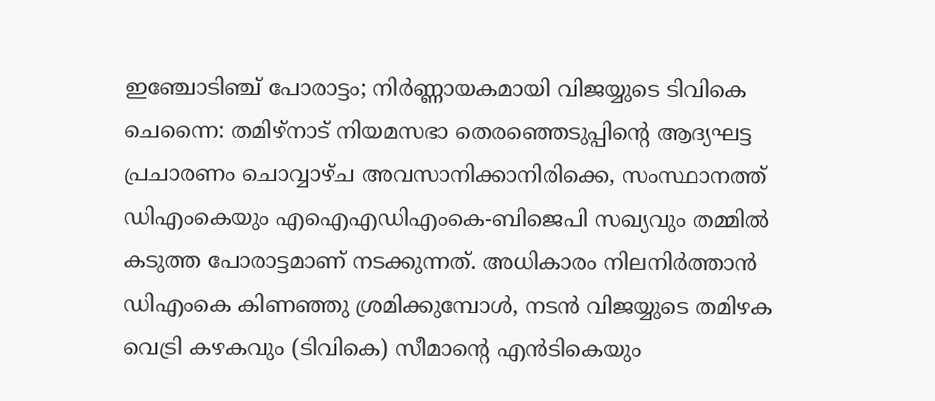ഇഞ്ചോടിഞ്ച് പോരാട്ടം; നിർണ്ണായകമായി വിജയ്യുടെ ടിവികെ
ചെന്നൈ: തമിഴ്നാട് നിയമസഭാ തെരഞ്ഞെടുപ്പിന്റെ ആദ്യഘട്ട പ്രചാരണം ചൊവ്വാഴ്ച അവസാനിക്കാനിരിക്കെ, സംസ്ഥാനത്ത് ഡിഎംകെയും എഐഎഡിഎംകെ-ബിജെപി സഖ്യവും തമ്മിൽ കടുത്ത പോരാട്ടമാണ് നടക്കുന്നത്. അധികാരം നിലനിർത്താൻ ഡിഎംകെ കിണഞ്ഞു ശ്രമിക്കുമ്പോൾ, നടൻ വിജയ്യുടെ തമിഴക വെട്രി കഴകവും (ടിവികെ) സീമാന്റെ എൻടികെയും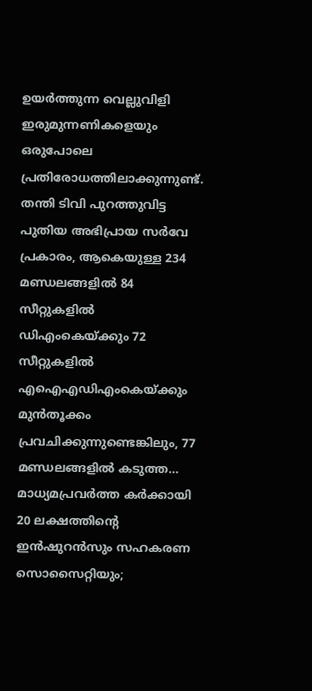ഉയർത്തുന്ന വെല്ലുവിളി ഇരുമുന്നണികളെയും ഒരുപോലെ പ്രതിരോധത്തിലാക്കുന്നുണ്ട്. തന്തി ടിവി പുറത്തുവിട്ട പുതിയ അഭിപ്രായ സർവേ പ്രകാരം, ആകെയുള്ള 234 മണ്ഡലങ്ങളിൽ 84 സീറ്റുകളിൽ ഡിഎംകെയ്ക്കും 72 സീറ്റുകളിൽ എഐഎഡിഎംകെയ്ക്കും മുൻതൂക്കം പ്രവചിക്കുന്നുണ്ടെങ്കിലും, 77 മണ്ഡലങ്ങളിൽ കടുത്ത…
മാധ്യമപ്രവർത്ത കർക്കായി 20 ലക്ഷത്തിന്റെ ഇൻഷുറൻസും സഹകരണ സൊസൈറ്റിയും;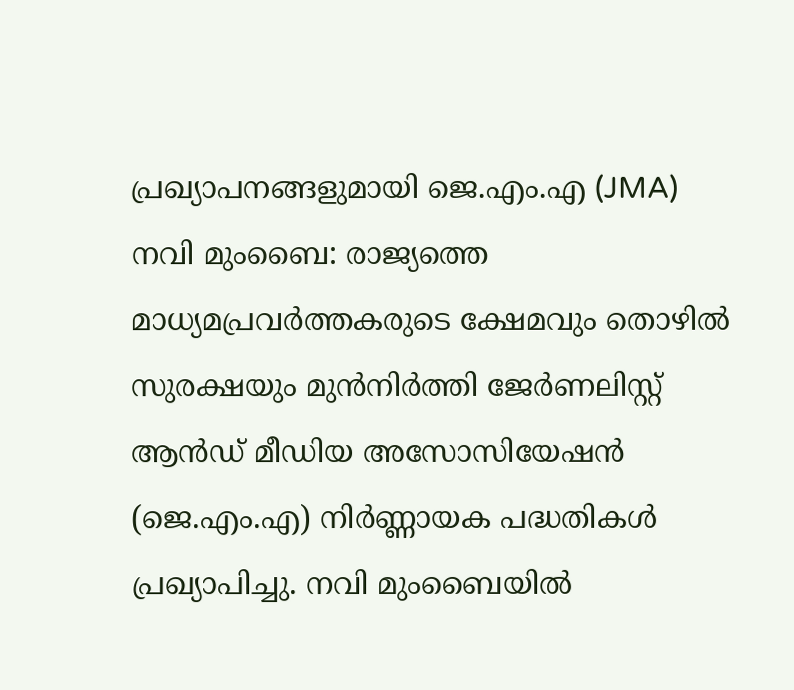പ്രഖ്യാപനങ്ങളുമായി ജെ.എം.എ (JMA)
നവി മുംബൈ: രാജ്യത്തെ മാധ്യമപ്രവർത്തകരുടെ ക്ഷേമവും തൊഴിൽ സുരക്ഷയും മുൻനിർത്തി ജേർണലിസ്റ്റ് ആൻഡ് മീഡിയ അസോസിയേഷൻ (ജെ.എം.എ) നിർണ്ണായക പദ്ധതികൾ പ്രഖ്യാപിച്ചു. നവി മുംബൈയിൽ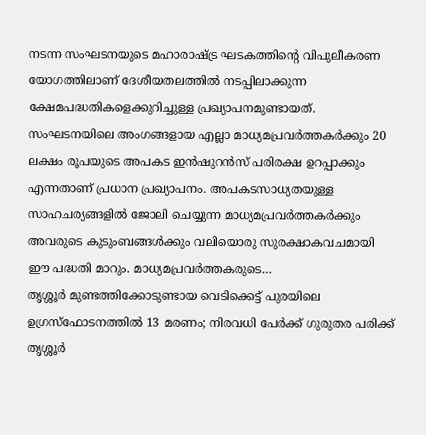നടന്ന സംഘടനയുടെ മഹാരാഷ്ട്ര ഘടകത്തിന്റെ വിപുലീകരണ യോഗത്തിലാണ് ദേശീയതലത്തിൽ നടപ്പിലാക്കുന്ന ക്ഷേമപദ്ധതികളെക്കുറിച്ചുള്ള പ്രഖ്യാപനമുണ്ടായത്. സംഘടനയിലെ അംഗങ്ങളായ എല്ലാ മാധ്യമപ്രവർത്തകർക്കും 20 ലക്ഷം രൂപയുടെ അപകട ഇൻഷുറൻസ് പരിരക്ഷ ഉറപ്പാക്കും എന്നതാണ് പ്രധാന പ്രഖ്യാപനം. അപകടസാധ്യതയുള്ള സാഹചര്യങ്ങളിൽ ജോലി ചെയ്യുന്ന മാധ്യമപ്രവർത്തകർക്കും അവരുടെ കുടുംബങ്ങൾക്കും വലിയൊരു സുരക്ഷാകവചമായി ഈ പദ്ധതി മാറും. മാധ്യമപ്രവർത്തകരുടെ…
തൃശ്ശൂർ മുണ്ടത്തിക്കോടുണ്ടായ വെടിക്കെട്ട് പുരയിലെ ഉഗ്രസ്ഫോടനത്തിൽ 13 മരണം; നിരവധി പേർക്ക് ഗുരുതര പരിക്ക്
തൃശ്ശൂർ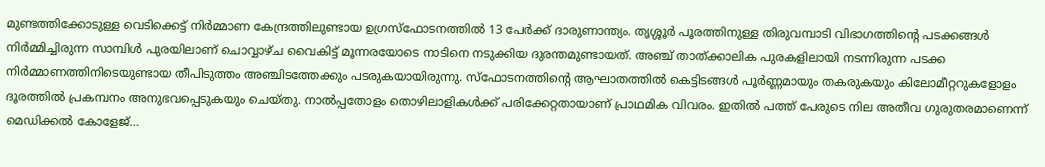മുണ്ടത്തിക്കോടുള്ള വെടിക്കെട്ട് നിർമ്മാണ കേന്ദ്രത്തിലുണ്ടായ ഉഗ്രസ്ഫോടനത്തിൽ 13 പേർക്ക് ദാരുണാന്ത്യം. തൃശ്ശൂർ പൂരത്തിനുള്ള തിരുവമ്പാടി വിഭാഗത്തിന്റെ പടക്കങ്ങൾ നിർമ്മിച്ചിരുന്ന സാമ്പിൾ പുരയിലാണ് ചൊവ്വാഴ്ച വൈകിട്ട് മൂന്നരയോടെ നാടിനെ നടുക്കിയ ദുരന്തമുണ്ടായത്. അഞ്ച് താത്ക്കാലിക പുരകളിലായി നടന്നിരുന്ന പടക്ക നിർമ്മാണത്തിനിടെയുണ്ടായ തീപിടുത്തം അഞ്ചിടത്തേക്കും പടരുകയായിരുന്നു. സ്ഫോടനത്തിന്റെ ആഘാതത്തിൽ കെട്ടിടങ്ങൾ പൂർണ്ണമായും തകരുകയും കിലോമീറ്ററുകളോളം ദൂരത്തിൽ പ്രകമ്പനം അനുഭവപ്പെടുകയും ചെയ്തു. നാൽപ്പതോളം തൊഴിലാളികൾക്ക് പരിക്കേറ്റതായാണ് പ്രാഥമിക വിവരം. ഇതിൽ പത്ത് പേരുടെ നില അതീവ ഗുരുതരമാണെന്ന് മെഡിക്കൽ കോളേജ്…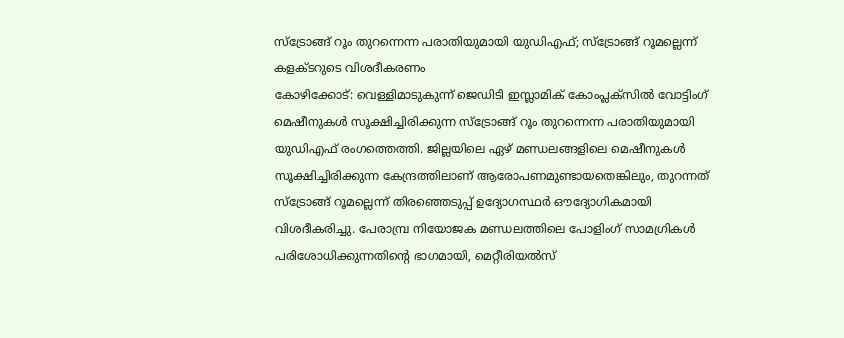സ്ട്രോങ്ങ് റൂം തുറന്നെന്ന പരാതിയുമായി യുഡിഎഫ്; സ്ട്രോങ്ങ് റൂമല്ലെന്ന് കളക്ടറുടെ വിശദീകരണം
കോഴിക്കോട്: വെള്ളിമാടുകുന്ന് ജെഡിടി ഇസ്ലാമിക് കോംപ്ലക്സിൽ വോട്ടിംഗ് മെഷീനുകൾ സൂക്ഷിച്ചിരിക്കുന്ന സ്ട്രോങ്ങ് റൂം തുറന്നെന്ന പരാതിയുമായി യുഡിഎഫ് രംഗത്തെത്തി. ജില്ലയിലെ ഏഴ് മണ്ഡലങ്ങളിലെ മെഷീനുകൾ സൂക്ഷിച്ചിരിക്കുന്ന കേന്ദ്രത്തിലാണ് ആരോപണമുണ്ടായതെങ്കിലും, തുറന്നത് സ്ട്രോങ്ങ് റൂമല്ലെന്ന് തിരഞ്ഞെടുപ്പ് ഉദ്യോഗസ്ഥർ ഔദ്യോഗികമായി വിശദീകരിച്ചു. പേരാമ്പ്ര നിയോജക മണ്ഡലത്തിലെ പോളിംഗ് സാമഗ്രികൾ പരിശോധിക്കുന്നതിന്റെ ഭാഗമായി, മെറ്റീരിയൽസ്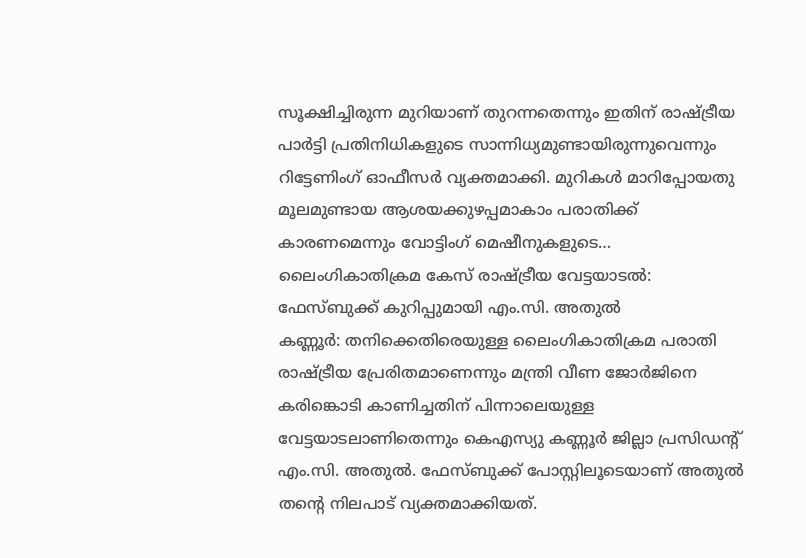സൂക്ഷിച്ചിരുന്ന മുറിയാണ് തുറന്നതെന്നും ഇതിന് രാഷ്ട്രീയ പാർട്ടി പ്രതിനിധികളുടെ സാന്നിധ്യമുണ്ടായിരുന്നുവെന്നും റിട്ടേണിംഗ് ഓഫീസർ വ്യക്തമാക്കി. മുറികൾ മാറിപ്പോയതു മൂലമുണ്ടായ ആശയക്കുഴപ്പമാകാം പരാതിക്ക് കാരണമെന്നും വോട്ടിംഗ് മെഷീനുകളുടെ…
ലൈംഗികാതിക്രമ കേസ് രാഷ്ട്രീയ വേട്ടയാടൽ: ഫേസ്ബുക്ക് കുറിപ്പുമായി എം.സി. അതുൽ
കണ്ണൂർ: തനിക്കെതിരെയുള്ള ലൈംഗികാതിക്രമ പരാതി രാഷ്ട്രീയ പ്രേരിതമാണെന്നും മന്ത്രി വീണ ജോർജിനെ കരിങ്കൊടി കാണിച്ചതിന് പിന്നാലെയുള്ള വേട്ടയാടലാണിതെന്നും കെഎസ്യു കണ്ണൂർ ജില്ലാ പ്രസിഡന്റ് എം.സി. അതുൽ. ഫേസ്ബുക്ക് പോസ്റ്റിലൂടെയാണ് അതുൽ തന്റെ നിലപാട് വ്യക്തമാക്കിയത്.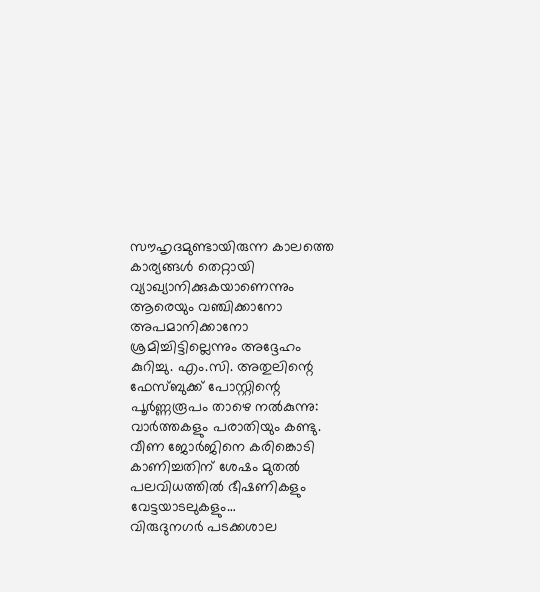സൗഹൃദമുണ്ടായിരുന്ന കാലത്തെ കാര്യങ്ങൾ തെറ്റായി വ്യാഖ്യാനിക്കുകയാണെന്നും ആരെയും വഞ്ചിക്കാനോ അപമാനിക്കാനോ ശ്രമിച്ചിട്ടില്ലെന്നും അദ്ദേഹം കുറിച്ചു. എം.സി. അതുലിന്റെ ഫേസ്ബുക്ക് പോസ്റ്റിന്റെ പൂർണ്ണരൂപം താഴെ നൽകുന്നു: വാർത്തകളും പരാതിയും കണ്ടു. വീണ ജോർജിനെ കരിങ്കൊടി കാണിച്ചതിന് ശേഷം മുതൽ പലവിധത്തിൽ ഭീഷണികളും വേട്ടയാടലുകളും…
വിരുദുനഗർ പടക്കശാല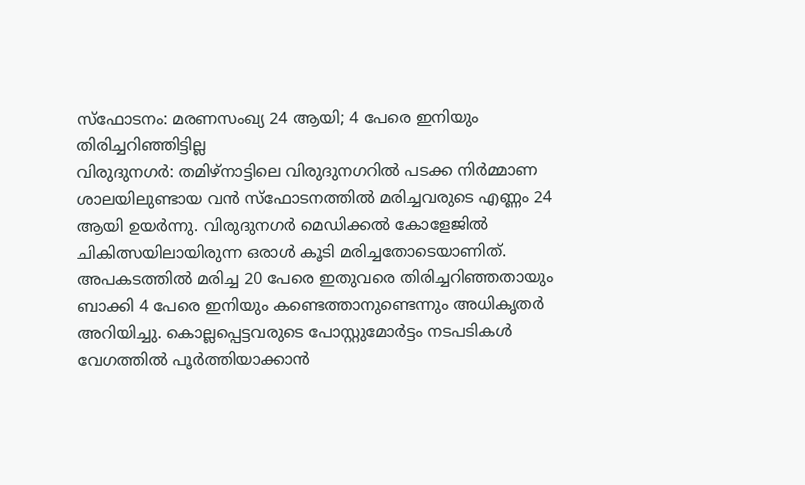സ്ഫോടനം: മരണസംഖ്യ 24 ആയി; 4 പേരെ ഇനിയും തിരിച്ചറിഞ്ഞിട്ടില്ല
വിരുദുനഗർ: തമിഴ്നാട്ടിലെ വിരുദുനഗറിൽ പടക്ക നിർമ്മാണ ശാലയിലുണ്ടായ വൻ സ്ഫോടനത്തിൽ മരിച്ചവരുടെ എണ്ണം 24 ആയി ഉയർന്നു. വിരുദുനഗർ മെഡിക്കൽ കോളേജിൽ ചികിത്സയിലായിരുന്ന ഒരാൾ കൂടി മരിച്ചതോടെയാണിത്. അപകടത്തിൽ മരിച്ച 20 പേരെ ഇതുവരെ തിരിച്ചറിഞ്ഞതായും ബാക്കി 4 പേരെ ഇനിയും കണ്ടെത്താനുണ്ടെന്നും അധികൃതർ അറിയിച്ചു. കൊല്ലപ്പെട്ടവരുടെ പോസ്റ്റുമോർട്ടം നടപടികൾ വേഗത്തിൽ പൂർത്തിയാക്കാൻ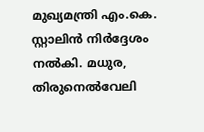മുഖ്യമന്ത്രി എം.കെ. സ്റ്റാലിൻ നിർദ്ദേശം നൽകി. മധുര, തിരുനെൽവേലി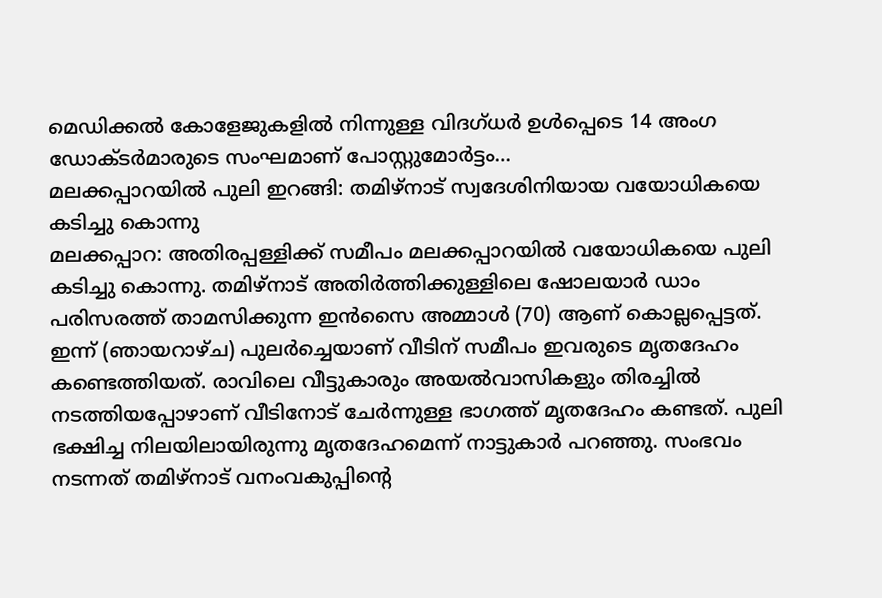മെഡിക്കൽ കോളേജുകളിൽ നിന്നുള്ള വിദഗ്ധർ ഉൾപ്പെടെ 14 അംഗ ഡോക്ടർമാരുടെ സംഘമാണ് പോസ്റ്റുമോർട്ടം…
മലക്കപ്പാറയിൽ പുലി ഇറങ്ങി: തമിഴ്നാട് സ്വദേശിനിയായ വയോധികയെ കടിച്ചു കൊന്നു
മലക്കപ്പാറ: അതിരപ്പള്ളിക്ക് സമീപം മലക്കപ്പാറയിൽ വയോധികയെ പുലി കടിച്ചു കൊന്നു. തമിഴ്നാട് അതിർത്തിക്കുള്ളിലെ ഷോലയാർ ഡാം പരിസരത്ത് താമസിക്കുന്ന ഇൻസൈ അമ്മാൾ (70) ആണ് കൊല്ലപ്പെട്ടത്. ഇന്ന് (ഞായറാഴ്ച) പുലർച്ചെയാണ് വീടിന് സമീപം ഇവരുടെ മൃതദേഹം കണ്ടെത്തിയത്. രാവിലെ വീട്ടുകാരും അയൽവാസികളും തിരച്ചിൽ നടത്തിയപ്പോഴാണ് വീടിനോട് ചേർന്നുള്ള ഭാഗത്ത് മൃതദേഹം കണ്ടത്. പുലി ഭക്ഷിച്ച നിലയിലായിരുന്നു മൃതദേഹമെന്ന് നാട്ടുകാർ പറഞ്ഞു. സംഭവം നടന്നത് തമിഴ്നാട് വനംവകുപ്പിന്റെ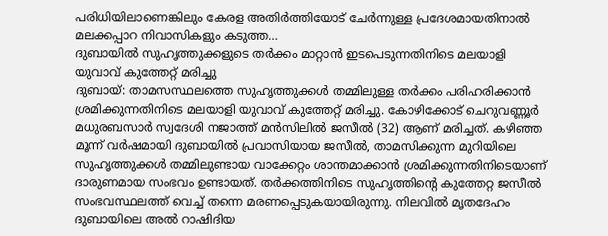പരിധിയിലാണെങ്കിലും കേരള അതിർത്തിയോട് ചേർന്നുള്ള പ്രദേശമായതിനാൽ മലക്കപ്പാറ നിവാസികളും കടുത്ത…
ദുബായിൽ സുഹൃത്തുക്കളുടെ തർക്കം മാറ്റാൻ ഇടപെടുന്നതിനിടെ മലയാളി യുവാവ് കുത്തേറ്റ് മരിച്ചു
ദുബായ്: താമസസ്ഥലത്തെ സുഹൃത്തുക്കൾ തമ്മിലുള്ള തർക്കം പരിഹരിക്കാൻ ശ്രമിക്കുന്നതിനിടെ മലയാളി യുവാവ് കുത്തേറ്റ് മരിച്ചു. കോഴിക്കോട് ചെറുവണ്ണൂർ മധുരബസാർ സ്വദേശി നജാത്ത് മൻസിലിൽ ജസീൽ (32) ആണ് മരിച്ചത്. കഴിഞ്ഞ മൂന്ന് വർഷമായി ദുബായിൽ പ്രവാസിയായ ജസീൽ, താമസിക്കുന്ന മുറിയിലെ സുഹൃത്തുക്കൾ തമ്മിലുണ്ടായ വാക്കേറ്റം ശാന്തമാക്കാൻ ശ്രമിക്കുന്നതിനിടെയാണ് ദാരുണമായ സംഭവം ഉണ്ടായത്. തർക്കത്തിനിടെ സുഹൃത്തിന്റെ കുത്തേറ്റ ജസീൽ സംഭവസ്ഥലത്ത് വെച്ച് തന്നെ മരണപ്പെടുകയായിരുന്നു. നിലവിൽ മൃതദേഹം ദുബായിലെ അൽ റാഷിദിയ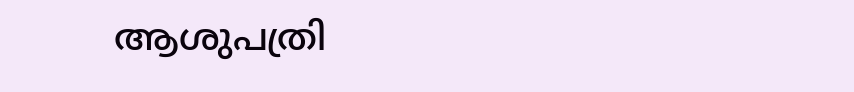ആശുപത്രി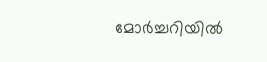മോർച്ചറിയിൽ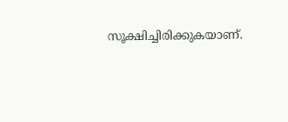സൂക്ഷിച്ചിരിക്കുകയാണ്.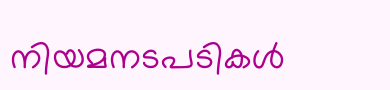നിയമനടപടികൾ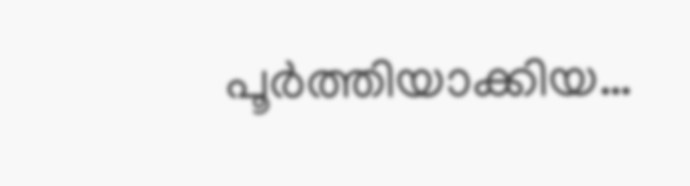പൂർത്തിയാക്കിയ…